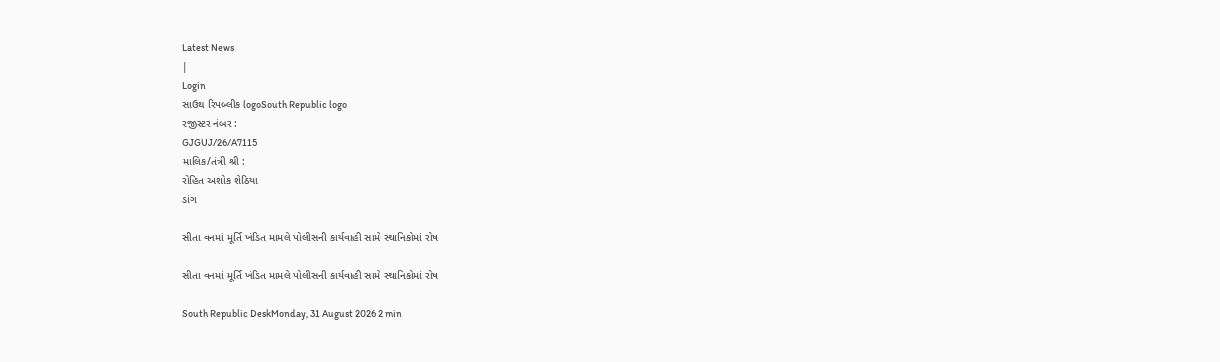Latest News
|
Login
સાઉથ રિપબ્લીક logoSouth Republic logo
રજીસ્ટર નંબર :
GJGUJ/26/A7115
માલિક/તંત્રી શ્રી :
રોહિત અશોક શેઠિયા
ડાંગ

સીતા વનમાં મૂર્તિ ખંડિત મામલે પોલીસની કાર્યવાહી સામે સ્થાનિકોમાં રોષ

સીતા વનમાં મૂર્તિ ખંડિત મામલે પોલીસની કાર્યવાહી સામે સ્થાનિકોમાં રોષ

South Republic DeskMonday, 31 August 2026 2 min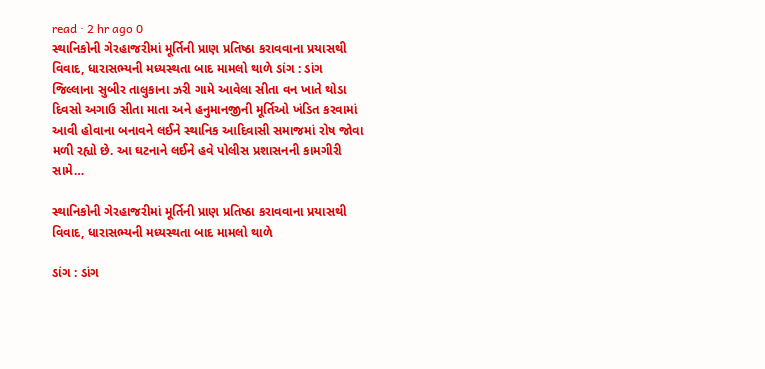read · 2 hr ago 0
સ્થાનિકોની ગેરહાજરીમાં મૂર્તિની પ્રાણ પ્રતિષ્ઠા કરાવવાના પ્રયાસથી વિવાદ, ધારાસભ્યની મધ્યસ્થતા બાદ મામલો થાળે ડાંગ : ડાંગ જિલ્લાના સુબીર તાલુકાના ઝરી ગામે આવેલા સીતા વન ખાતે થોડા દિવસો અગાઉ સીતા માતા અને હનુમાનજીની મૂર્તિઓ ખંડિત કરવામાં આવી હોવાના બનાવને લઈને સ્થાનિક આદિવાસી સમાજમાં રોષ જોવા મળી રહ્યો છે. આ ઘટનાને લઈને હવે પોલીસ પ્રશાસનની કામગીરી સામે…

સ્થાનિકોની ગેરહાજરીમાં મૂર્તિની પ્રાણ પ્રતિષ્ઠા કરાવવાના પ્રયાસથી વિવાદ, ધારાસભ્યની મધ્યસ્થતા બાદ મામલો થાળે

ડાંગ : ડાંગ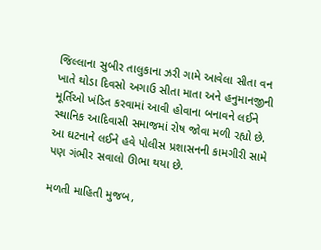જિલ્લાના સુબીર તાલુકાના ઝરી ગામે આવેલા સીતા વન ખાતે થોડા દિવસો અગાઉ સીતા માતા અને હનુમાનજીની મૂર્તિઓ ખંડિત કરવામાં આવી હોવાના બનાવને લઈને સ્થાનિક આદિવાસી સમાજમાં રોષ જોવા મળી રહ્યો છે. આ ઘટનાને લઈને હવે પોલીસ પ્રશાસનની કામગીરી સામે પણ ગંભીર સવાલો ઊભા થયા છે.

મળતી માહિતી મુજબ,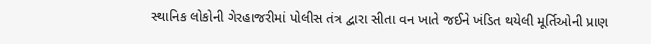સ્થાનિક લોકોની ગેરહાજરીમાં પોલીસ તંત્ર દ્વારા સીતા વન ખાતે જઈને ખંડિત થયેલી મૂર્તિઓની પ્રાણ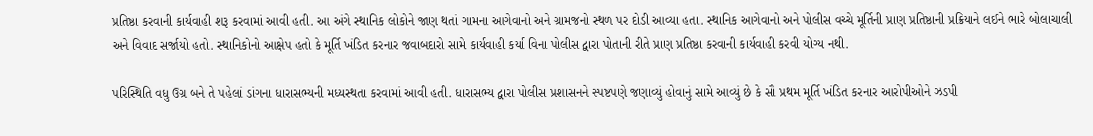પ્રતિષ્ઠા કરવાની કાર્યવાહી શરૂ કરવામાં આવી હતી. આ અંગે સ્થાનિક લોકોને જાણ થતાં ગામના આગેવાનો અને ગ્રામજનો સ્થળ પર દોડી આવ્યા હતા. સ્થાનિક આગેવાનો અને પોલીસ વચ્ચે મૂર્તિની પ્રાણ પ્રતિષ્ઠાની પ્રક્રિયાને લઈને ભારે બોલાચાલી અને વિવાદ સર્જાયો હતો. સ્થાનિકોનો આક્ષેપ હતો કે મૂર્તિ ખંડિત કરનાર જવાબદારો સામે કાર્યવાહી કર્યા વિના પોલીસ દ્વારા પોતાની રીતે પ્રાણ પ્રતિષ્ઠા કરવાની કાર્યવાહી કરવી યોગ્ય નથી.

પરિસ્થિતિ વધુ ઉગ્ર બને તે પહેલાં ડાંગના ધારાસભ્યની મધ્યસ્થતા કરવામાં આવી હતી. ધારાસભ્ય દ્વારા પોલીસ પ્રશાસનને સ્પષ્ટપણે જણાવ્યું હોવાનું સામે આવ્યું છે કે સૌ પ્રથમ મૂર્તિ ખંડિત કરનાર આરોપીઓને ઝડપી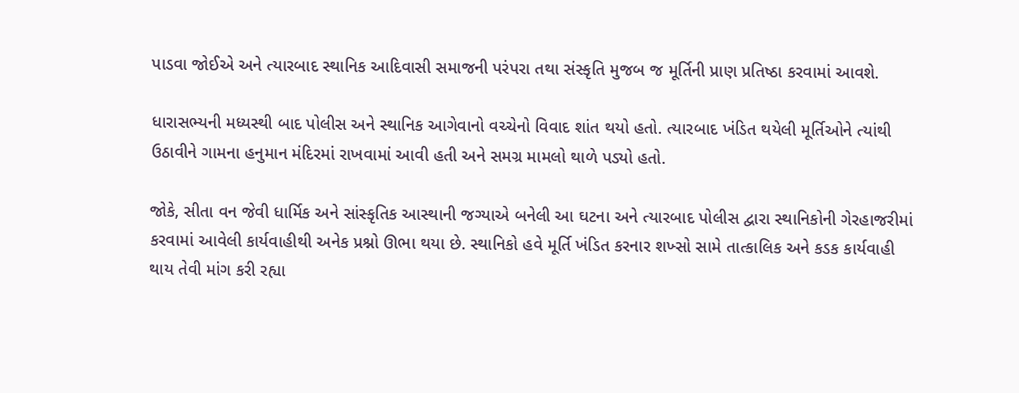પાડવા જોઈએ અને ત્યારબાદ સ્થાનિક આદિવાસી સમાજની પરંપરા તથા સંસ્કૃતિ મુજબ જ મૂર્તિની પ્રાણ પ્રતિષ્ઠા કરવામાં આવશે.

ધારાસભ્યની મધ્યસ્થી બાદ પોલીસ અને સ્થાનિક આગેવાનો વચ્ચેનો વિવાદ શાંત થયો હતો. ત્યારબાદ ખંડિત થયેલી મૂર્તિઓને ત્યાંથી ઉઠાવીને ગામના હનુમાન મંદિરમાં રાખવામાં આવી હતી અને સમગ્ર મામલો થાળે પડ્યો હતો.

જોકે, સીતા વન જેવી ધાર્મિક અને સાંસ્કૃતિક આસ્થાની જગ્યાએ બનેલી આ ઘટના અને ત્યારબાદ પોલીસ દ્વારા સ્થાનિકોની ગેરહાજરીમાં કરવામાં આવેલી કાર્યવાહીથી અનેક પ્રશ્નો ઊભા થયા છે. સ્થાનિકો હવે મૂર્તિ ખંડિત કરનાર શખ્સો સામે તાત્કાલિક અને કડક કાર્યવાહી થાય તેવી માંગ કરી રહ્યા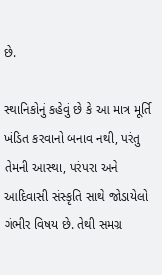છે.

સ્થાનિકોનું કહેવું છે કે આ માત્ર મૂર્તિ ખંડિત કરવાનો બનાવ નથી, પરંતુ તેમની આસ્થા, પરંપરા અને આદિવાસી સંસ્કૃતિ સાથે જોડાયેલો ગંભીર વિષય છે. તેથી સમગ્ર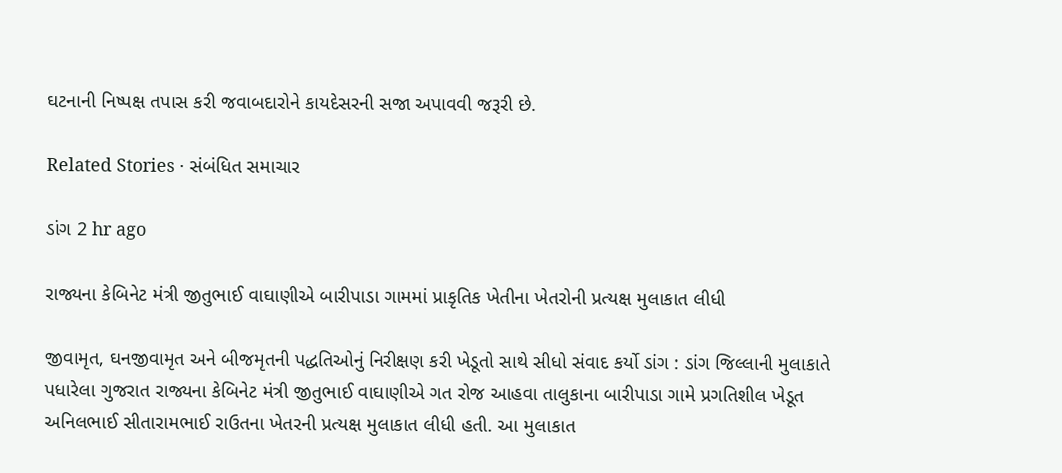ઘટનાની નિષ્પક્ષ તપાસ કરી જવાબદારોને કાયદેસરની સજા અપાવવી જરૂરી છે.

Related Stories · સંબંધિત સમાચાર

ડાંગ 2 hr ago

રાજ્યના કેબિનેટ મંત્રી જીતુભાઈ વાઘાણીએ બારીપાડા ગામમાં પ્રાકૃતિક ખેતીના ખેતરોની પ્રત્યક્ષ મુલાકાત લીધી

જીવામૃત, ઘનજીવામૃત અને બીજમૃતની પદ્ધતિઓનું નિરીક્ષણ કરી ખેડૂતો સાથે સીધો સંવાદ કર્યો ડાંગ : ડાંગ જિલ્લાની મુલાકાતે પધારેલા ગુજરાત રાજ્યના કેબિનેટ મંત્રી જીતુભાઈ વાઘાણીએ ગત રોજ આહવા તાલુકાના બારીપાડા ગામે પ્રગતિશીલ ખેડૂત અનિલભાઈ સીતારામભાઈ રાઉતના ખેતરની પ્રત્યક્ષ મુલાકાત લીધી હતી. આ મુલાકાત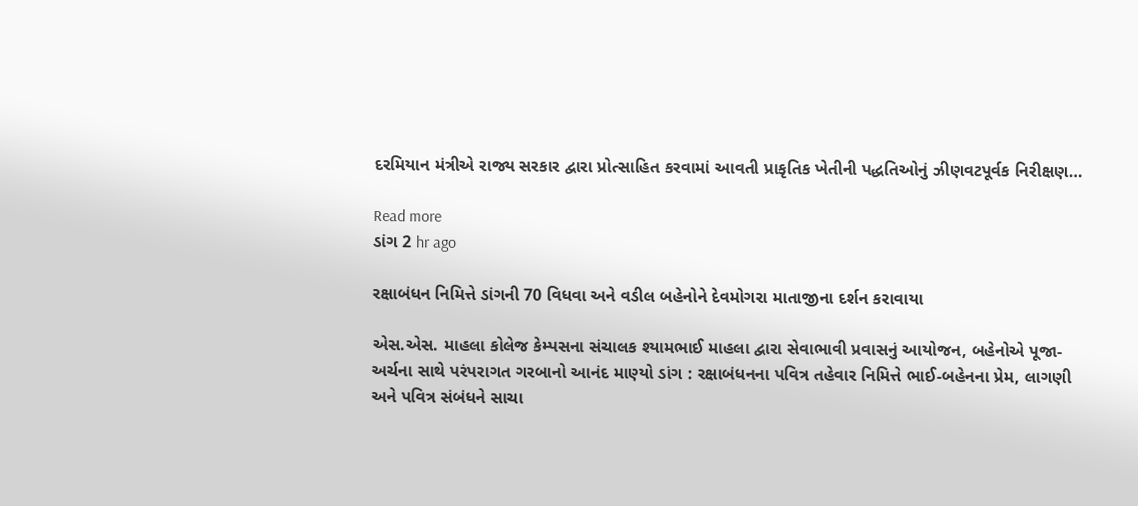દરમિયાન મંત્રીએ રાજ્ય સરકાર દ્વારા પ્રોત્સાહિત કરવામાં આવતી પ્રાકૃતિક ખેતીની પદ્ધતિઓનું ઝીણવટપૂર્વક નિરીક્ષણ…

Read more
ડાંગ 2 hr ago

રક્ષાબંધન નિમિત્તે ડાંગની 70 વિધવા અને વડીલ બહેનોને દેવમોગરા માતાજીના દર્શન કરાવાયા

એસ.એસ. માહલા કોલેજ કેમ્પસના સંચાલક શ્યામભાઈ માહલા દ્વારા સેવાભાવી પ્રવાસનું આયોજન, બહેનોએ પૂજા-અર્ચના સાથે પરંપરાગત ગરબાનો આનંદ માણ્યો ડાંગ : રક્ષાબંધનના પવિત્ર તહેવાર નિમિત્તે ભાઈ-બહેનના પ્રેમ, લાગણી અને પવિત્ર સંબંધને સાચા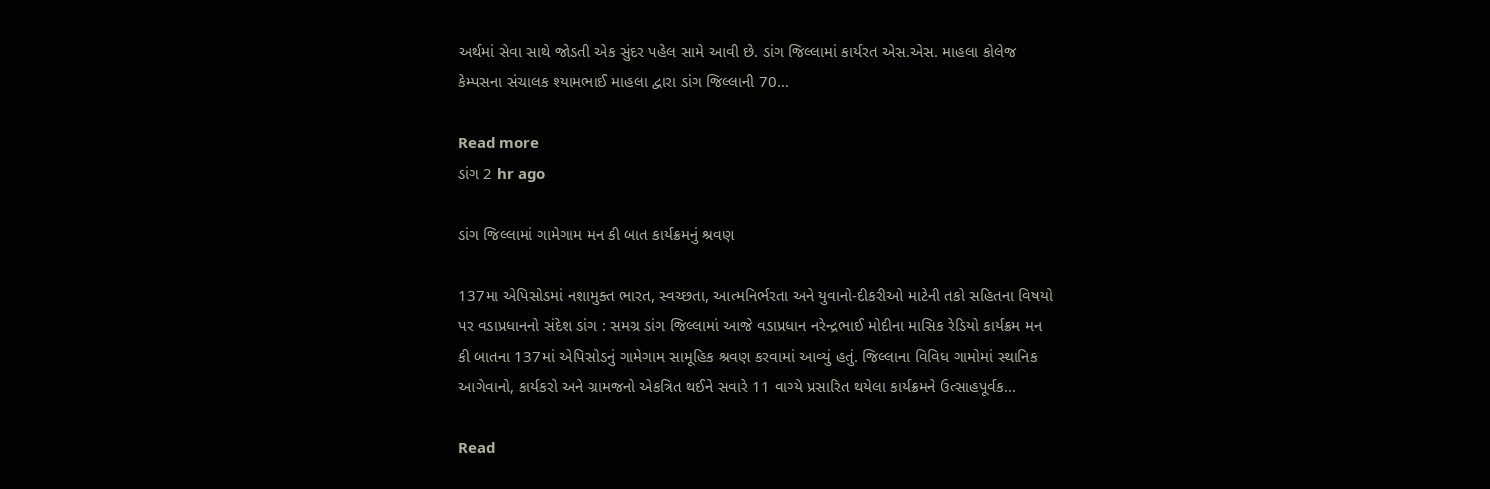અર્થમાં સેવા સાથે જોડતી એક સુંદર પહેલ સામે આવી છે. ડાંગ જિલ્લામાં કાર્યરત એસ.એસ. માહલા કોલેજ કેમ્પસના સંચાલક શ્યામભાઈ માહલા દ્વારા ડાંગ જિલ્લાની 70…

Read more
ડાંગ 2 hr ago

ડાંગ જિલ્લામાં ગામેગામ મન કી બાત કાર્યક્રમનું શ્રવણ

137મા એપિસોડમાં નશામુક્ત ભારત, સ્વચ્છતા, આત્મનિર્ભરતા અને યુવાનો-દીકરીઓ માટેની તકો સહિતના વિષયો પર વડાપ્રધાનનો સંદેશ ડાંગ : સમગ્ર ડાંગ જિલ્લામાં આજે વડાપ્રધાન નરેન્દ્રભાઈ મોદીના માસિક રેડિયો કાર્યક્રમ મન કી બાતના 137માં એપિસોડનું ગામેગામ સામૂહિક શ્રવણ કરવામાં આવ્યું હતું. જિલ્લાના વિવિધ ગામોમાં સ્થાનિક આગેવાનો, કાર્યકરો અને ગ્રામજનો એકત્રિત થઈને સવારે 11 વાગ્યે પ્રસારિત થયેલા કાર્યક્રમને ઉત્સાહપૂર્વક…

Read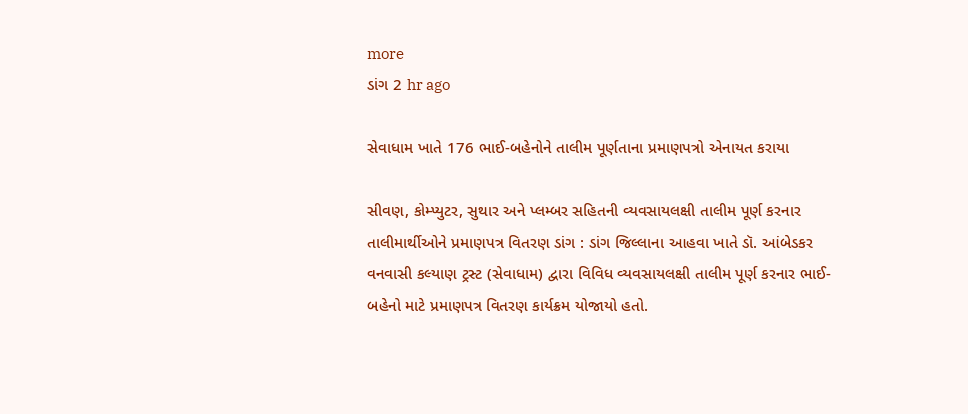more
ડાંગ 2 hr ago

સેવાધામ ખાતે 176 ભાઈ-બહેનોને તાલીમ પૂર્ણતાના પ્રમાણપત્રો એનાયત કરાયા

સીવણ, કોમ્પ્યુટર, સુથાર અને પ્લમ્બર સહિતની વ્યવસાયલક્ષી તાલીમ પૂર્ણ કરનાર તાલીમાર્થીઓને પ્રમાણપત્ર વિતરણ ડાંગ : ડાંગ જિલ્લાના આહવા ખાતે ડૉ. આંબેડકર વનવાસી કલ્યાણ ટ્રસ્ટ (સેવાધામ) દ્વારા વિવિધ વ્યવસાયલક્ષી તાલીમ પૂર્ણ કરનાર ભાઈ-બહેનો માટે પ્રમાણપત્ર વિતરણ કાર્યક્રમ યોજાયો હતો.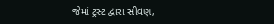જેમાં ટ્રસ્ટ દ્વારા સીવણ,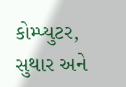કોમ્પ્યુટર, સુથાર અને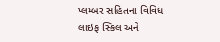પ્લમ્બર સહિતના વિવિધ લાઇફ સ્કિલ અને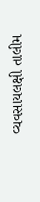વ્યવસાયલક્ષી તાલીમ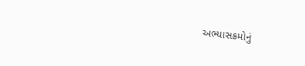અભ્યાસક્રમોનું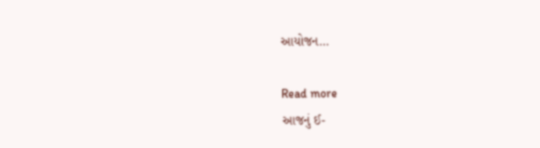આયોજન…

Read more
આજનું ઈ-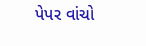પેપર વાંચો